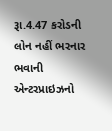રૂા.4.47 કરોડની લોન નહીં ભરનાર ભવાની એન્ટરપ્રાઇઝનો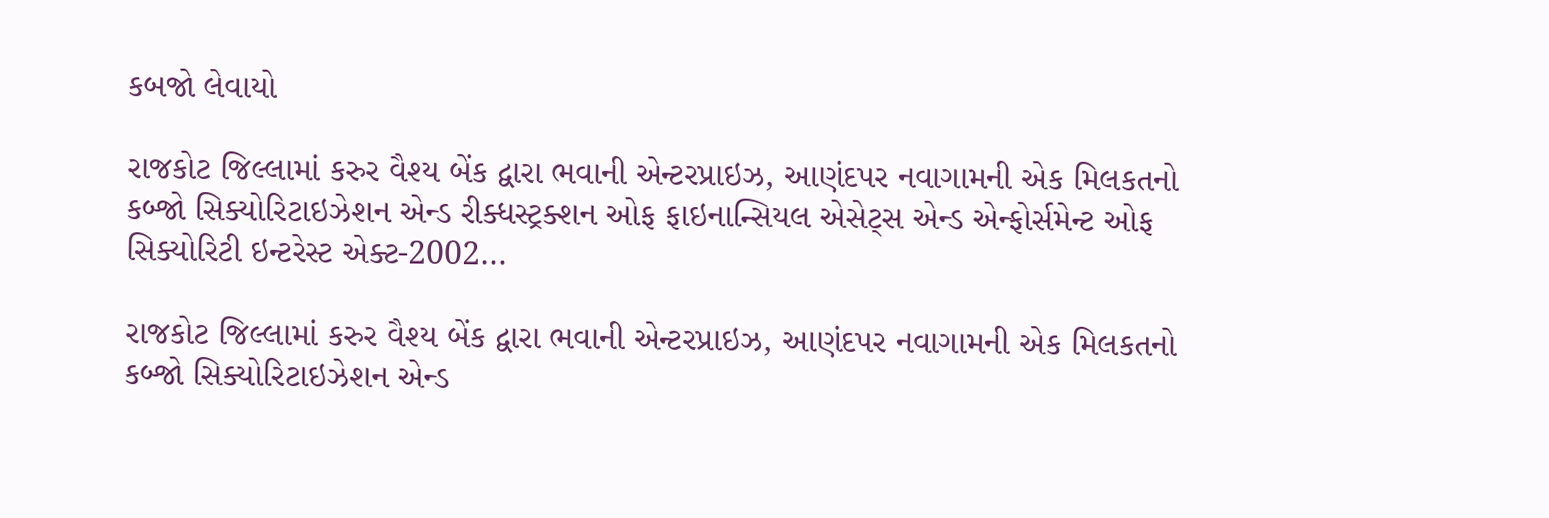કબજો લેવાયો

રાજકોટ જિલ્લામાં કરુર વૈશ્ય બેંક દ્વારા ભવાની એન્ટરપ્રાઇઝ, આણંદપર નવાગામની એક મિલકતનો કબ્જો સિક્યોરિટાઇઝેશન એન્ડ રીક્ધસ્ટ્રક્શન ઓફ ફાઇનાન્સિયલ એસેટ્સ એન્ડ એન્ફોર્સમેન્ટ ઓફ સિક્યોરિટી ઇન્ટરેસ્ટ એક્ટ-2002…

રાજકોટ જિલ્લામાં કરુર વૈશ્ય બેંક દ્વારા ભવાની એન્ટરપ્રાઇઝ, આણંદપર નવાગામની એક મિલકતનો કબ્જો સિક્યોરિટાઇઝેશન એન્ડ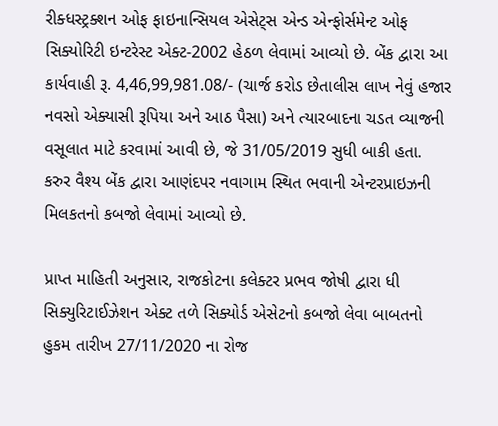રીક્ધસ્ટ્રક્શન ઓફ ફાઇનાન્સિયલ એસેટ્સ એન્ડ એન્ફોર્સમેન્ટ ઓફ સિક્યોરિટી ઇન્ટરેસ્ટ એક્ટ-2002 હેઠળ લેવામાં આવ્યો છે. બેંક દ્વારા આ કાર્યવાહી રૂ. 4,46,99,981.08/- (ચાર્જ કરોડ છેતાલીસ લાખ નેવું હજાર નવસો એક્યાસી રૂપિયા અને આઠ પૈસા) અને ત્યારબાદના ચડત વ્યાજની વસૂલાત માટે કરવામાં આવી છે, જે 31/05/2019 સુધી બાકી હતા. કરુર વૈશ્ય બેંક દ્વારા આણંદપર નવાગામ સ્થિત ભવાની એન્ટરપ્રાઇઝની મિલકતનો કબજો લેવામાં આવ્યો છે.

પ્રાપ્ત માહિતી અનુસાર, રાજકોટના કલેક્ટર પ્રભવ જોષી દ્વારા ધી સિક્યુરિટાઈઝેશન એક્ટ તળે સિક્યોર્ડ એસેટનો કબજો લેવા બાબતનો હુકમ તારીખ 27/11/2020 ના રોજ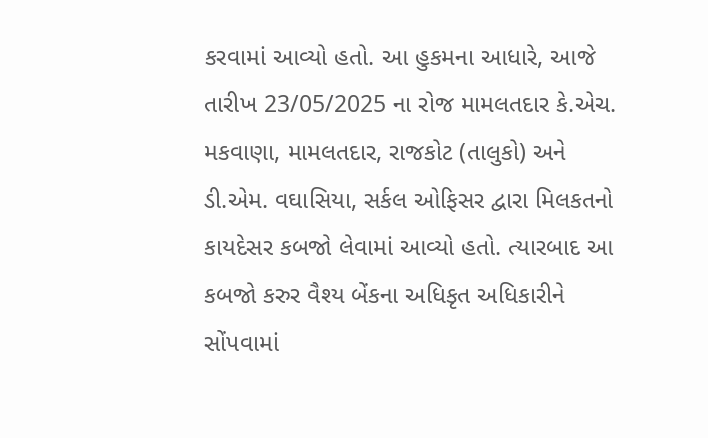કરવામાં આવ્યો હતો. આ હુકમના આધારે, આજે તારીખ 23/05/2025 ના રોજ મામલતદાર કે.એચ. મકવાણા, મામલતદાર, રાજકોટ (તાલુકો) અને ડી.એમ. વઘાસિયા, સર્કલ ઓફિસર દ્વારા મિલકતનો કાયદેસર કબજો લેવામાં આવ્યો હતો. ત્યારબાદ આ કબજો કરુર વૈશ્ય બેંકના અધિકૃત અધિકારીને સોંપવામાં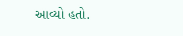આવ્યો હતો.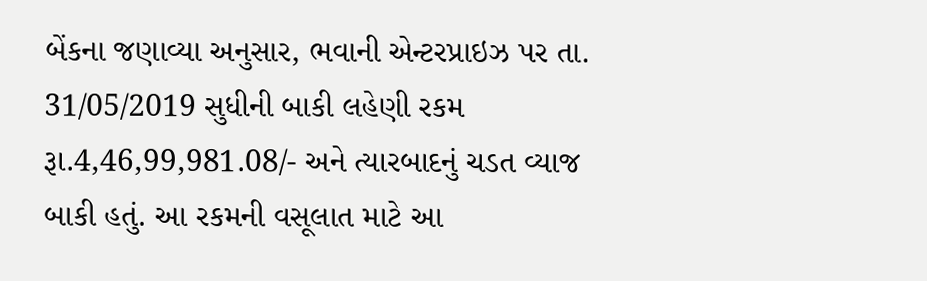બેંકના જણાવ્યા અનુસાર, ભવાની એન્ટરપ્રાઇઝ પર તા. 31/05/2019 સુધીની બાકી લહેણી રકમ રૂા.4,46,99,981.08/- અને ત્યારબાદનું ચડત વ્યાજ બાકી હતું. આ રકમની વસૂલાત માટે આ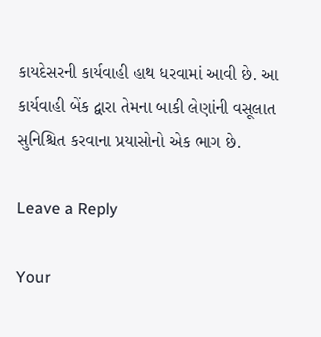કાયદેસરની કાર્યવાહી હાથ ધરવામાં આવી છે. આ કાર્યવાહી બેંક દ્વારા તેમના બાકી લેણાંની વસૂલાત સુનિશ્ચિત કરવાના પ્રયાસોનો એક ભાગ છે.

Leave a Reply

Your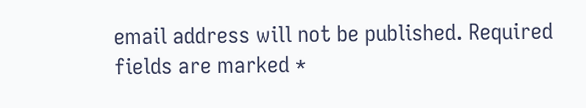email address will not be published. Required fields are marked *